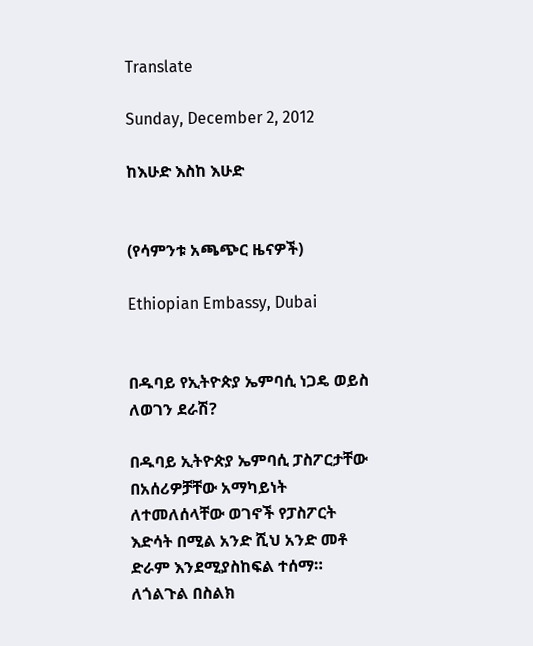Translate

Sunday, December 2, 2012

ከእሁድ እስከ እሁድ


(የሳምንቱ አጫጭር ዜናዎች)

Ethiopian Embassy, Dubai


በዱባይ የኢትዮጵያ ኤምባሲ ነጋዴ ወይስ ለወገን ደራሽ?

በዱባይ ኢትዮጵያ ኤምባሲ ፓስፖርታቸው በአሰሪዎቻቸው አማካይነት ለተመለሰላቸው ወገኖች የፓስፖርት እድሳት በሚል አንድ ሺህ አንድ መቶ ድራም እንደሚያስከፍል ተሰማ። ለጎልጉል በስልክ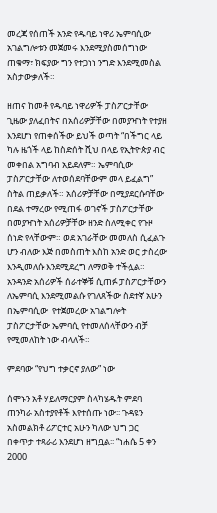መረጃ የሰጠች አንድ የዱባይ ነዋሪ ኤምባሲው አገልግሎቱን መጀመሩ እንደሚያስመሰግነው ጠቁማ፣ ክፍያው ግን የተጋነነ ንግድ እንደሚመስል አስታውቃለች።

ዘጠና ከመቶ የዱባይ ነዋሪዎች ፓስፖርታቸው ጊዜው ያለፈበትና በአሰሪዎቻቸው በመያዣነት የተያዘ እንደሆነ የጠቀሰችው ይህች ወጣት “በችግር ላይ ካሉ ዜጎች ላይ ከስድሰት ሺህ በላይ የኢትዮጵያ ብር መቀበል አግባብ አይደለም። ኤምባሲው ፓስፖርታቸው ለተወሰደባቸውም መላ ይፈልግ” ስትል ጠይቃለች። አሰሪዎቻቸው በሚያደርሱባቸው በደል ተማረው የሚጠፋ ወገኖች ፓስፖርታቸው በመያዣነት አሰሪዎቻቸው ዘንድ ስለሚቀር የጉዞ ሰነድ የላቸውም። ወደ አገራቸው መመለስ ሲፈልጉ ሆን ብለው እጅ በመስጠት እስከ አንድ ወር ታስረው እንዲመለሱ እንደሚደረግ ለማወቅ ተችሏል። አንዳንድ አሰሪዎች ሰራተኞቹ ሲጠፉ ፓስፖርታቸውን ለኤምባሲ እንደሚመልሱ የገለጸችው ስደተኛ አሁን በኤምባሲው  የተጀመረው አገልግሎት ፓስፖርታቸው ኤምባሲ የተመለሰላቸውን ብቻ የሚመለከት ነው ብላለች።

ምደባው “የህግ ተቃርኖ ያለው” ነው

ሰሞኑን አቶ ሃይለማርያም ስላካሄዱት ምደባ ጠንካራ አስተያየቶች እየተሰጡ ነው፡፡ ጉዳዩን አስመልክቶ ሪፖርተር አሁን ካለው ህግ ጋር በቀጥታ ተጻራሪ እንደሆነ ዘግቧል፡፡ “ነሐሴ 5 ቀን 2000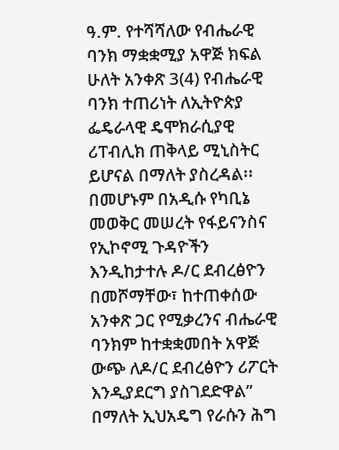ዓ.ም. የተሻሻለው የብሔራዊ ባንክ ማቋቋሚያ አዋጅ ክፍል ሁለት አንቀጽ 3(4) የብሔራዊ ባንክ ተጠሪነት ለኢትዮጵያ ፌዴራላዊ ዴሞክራሲያዊ ሪፐብሊክ ጠቅላይ ሚኒስትር ይሆናል በማለት ያስረዳል፡፡ በመሆኑም በአዲሱ የካቢኔ መወቅር መሠረት የፋይናንስና የኢኮኖሚ ጉዳዮችን እንዲከታተሉ ዶ/ር ደብረፅዮን በመሾማቸው፣ ከተጠቀሰው አንቀጽ ጋር የሚቃረንና ብሔራዊ ባንክም ከተቋቋመበት አዋጅ ውጭ ለዶ/ር ደብረፅዮን ሪፖርት እንዲያደርግ ያስገደድዋል” በማለት ኢህአዴግ የራሱን ሕግ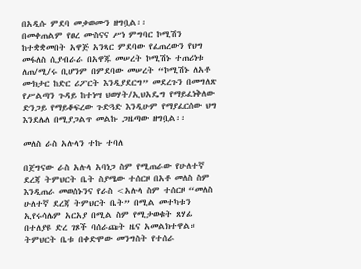በአዲሱ ምደባ መቃወሙን ዘግቧል፡፡
በመቀጠልም የፀረ ሙስናና ሥነ ምግባር ኮሚሽን ከተቋቋመበት አዋጅ አንጻር ምደባው የፈጠረውን የህግ መፋለስ ሲያብራራ በአዋጁ መሠረት ኮሚሽኑ ተጠሪነቱ ለጠ/ሚ/ሩ ቢሆንም በምደባው መሠረት “ኮሚሽኑ ለአቶ ሙክታር ከድር ሪፖርት እንዲያደርግ” መደረጉን በመግለጽ የሥልጣን ጉዳይ ከተነሣ ህወሃት/ኢህአዴግ የማይፈነቅለው ድንጋይ የማይቆፍረው ጉድጓድ እንዲሁም የማያፈርሰው ህግ እንደሌለ በሚያጋልጥ መልኩ ጋዜጣው ዘግቧል፡፡

መለስ ራስ አሉላን ተኩ ተባለ

በጀግናው ራስ አሉላ አባነጋ ስም የሚጠራው የሁለተኛ ደረጃ ትምህርት ቤት ስያሜው ተሰርዞ በአቶ መለስ ስም እንዲጠራ መወሰኑንና የራስ <አሉላ ስም ተሰርዞ “መለስ ሁለተኛ ደረጃ ትምህርት ቤት” በሚል መተካቱን ኢየሩሳሌም አርአያ በሚል ስም የሚታወቁት ጸሃፊ በተለያዩ ድረ ገጾች ባሰራጩት ዜና አመልክተዋል። ትምህርት ቤቱ በቀድሞው መንግስት የተሰራ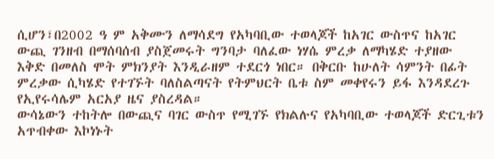ሲሆን፣በ2002 ዓ ም አቅሙን ለማሳደግ የአካባቢው ተወላጆች ከአገር ውስጥና ከአገር ውጪ ገንዘብ በማሰባሰብ ያስጀመሩት ግንባታ ባለፈው ነሃሴ ምረቃ ለማካሄድ ተያዘው እቅድ በመለስ ሞት ምክንያት እንዲራዘም ተደርጎ ነበር። በቅርቡ ከሁለት ሳምንት በፊት ምረቃው ሲካሄድ የተገኙት ባለስልጣናት የትምህርት ቤቱ ስም መቀየሩን ይፋ እንዳደረጉ የኢየሩሳሌም አርአያ ዜና ያስረዳል።
ውሳኔውን ተከትሎ በውጪና ባገር ውስጥ የሚገኙ የክልሉና የአካባቢው ተወላጆች ድርጊቱን አጥብቀው እኮነኑት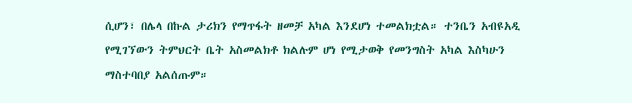ሲሆን፣ በሌላ በኩል ታሪክን የማጥፋት ዘመቻ አካል እንደሆነ ተመልክቷል። ተንቤን አብዩአዲ የሚገኘውን ትምህርት ቤት አስመልክቶ ክልሉም ሆነ የሚታወቅ የመንግስት አካል እስካሁን ማስተባበያ አልሰጡም።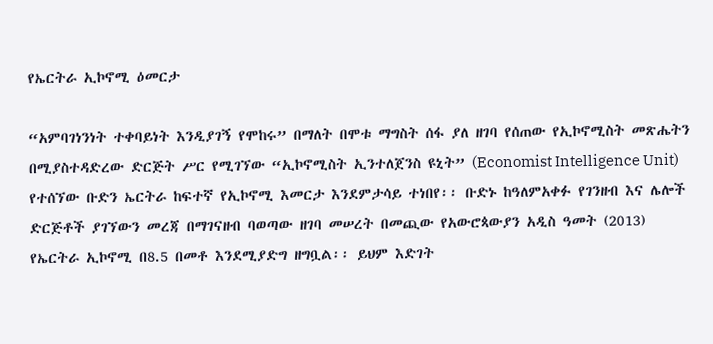የኤርትራ ኢኮኖሚ ዕመርታ

“አምባገነንነት ተቀባይነት እንዲያገኝ የሞከሩ” በማለት በሞቱ ማግስት ሰፋ ያለ ዘገባ የሰጠው የኢኮኖሚስት መጽሔትን በሚያስተዳድረው ድርጅት ሥር የሚገኘው “ኢኮኖሚስት ኢንተለጀንስ ዩኒት” (Economist Intelligence Unit) የተሰኘው ቡድን ኤርትራ ከፍተኛ የኢኮኖሚ እመርታ እንደምታሳይ ተነበየ፡፡ ቡድኑ ከዓለምአቀፉ የገንዘብ እና ሌሎች ድርጅቶች ያገኘውን መረጃ በማገናዘብ ባወጣው ዘገባ መሠረት በመጪው የአውሮጳውያን አዲስ ዓመት (2013) የኤርትራ ኢኮኖሚ በ8.5 በመቶ እንደሚያድግ ዘግቧል፡፡ ይህም እድገት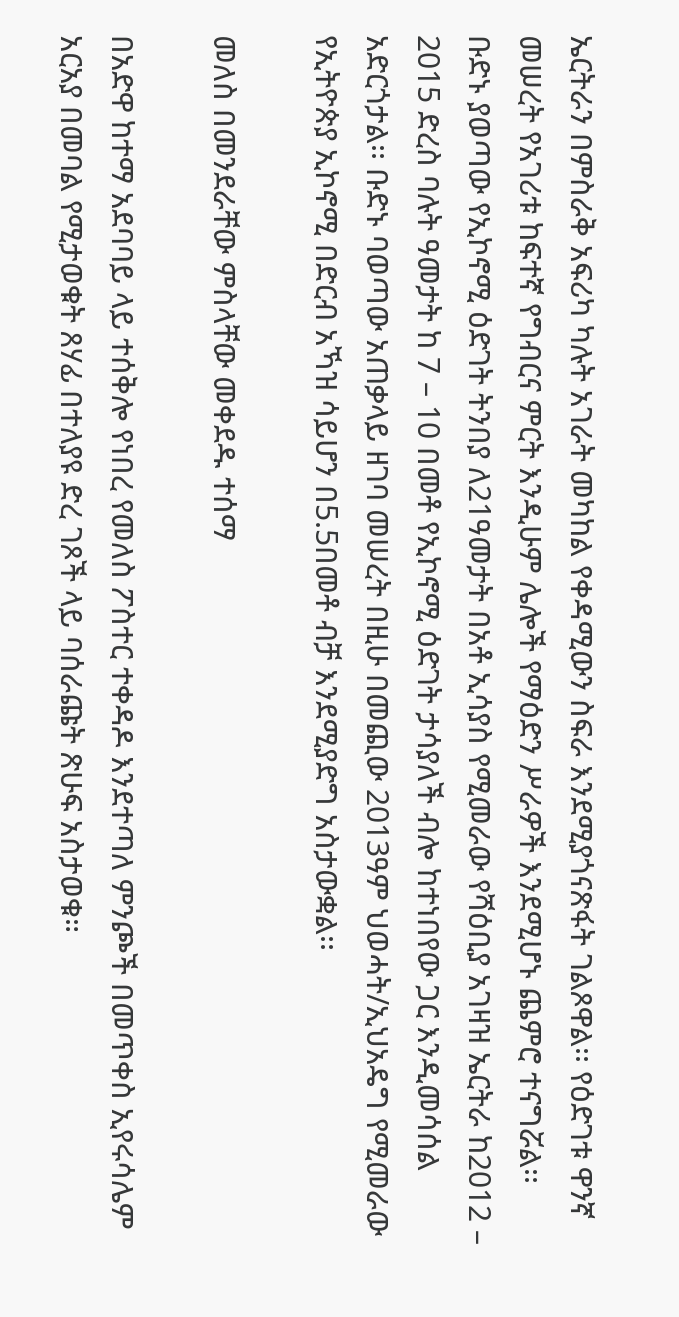ኤርትራን በምስራቅ አፍሪካ ካሉት አገራት መካከል የቀዳሚውን ስፍራ እንደሚያጎናጽፋት ገልጾዋል፡፡ የዕድገቱ ዋንኛ መሠረት የአገሪቱ ከፍተኛ የግብርና ምርት እንዲሁም ሌሎች የማዕድን ሥራዎች እንደሚሆኑ ጨምሮ ተናግሯል፡፡
ቡድኑ ያወጣው የኢኮኖሚ ዕድገት ትንበያ ለ21ዓመታት በአቶ ኢሳያስ የሚመራው የሻዕቢያ አገዛዝ ኤርትራ ከ2012 – 2015 ድረስ ባሉት ዓመታት ከ 7 – 10 በመቶ የኢኮኖሚ ዕድገት ታሳያለች ብሎ ከተነበየው ጋር እንዲመሳሰል አድርጎታል፡፡ ቡድኑ ባወጣው አጠቃላይ ዘገባ መሠረት በዚሁ በመጪው 2013ዓም ህወሓት/ኢህአዴግ የሚመራው የኢትዮጵያ ኢኮኖሚ በድርብ አኻዝ ሳይሆን በ5.5በመቶ ብቻ እንደሚያድግ አስታውቋል፡፡

መለስ በመንደራቸው ምስላቸው መቀደዱ ተሰማ

በአድዋ ከተማ አደባባይ ላይ ተሰቅሎ የነበረ የመለስ ፖስተር ተቀዳዶ እንደተጣለ ምንጮች በመጥቀስ ኢየሩሳሌም አርአያ በመባል የሚታወቁት ጸሃፊ በተለያዩ ድረ ገጾች ላይ ባሰራጩት ጽሁፍ አስታወቁ።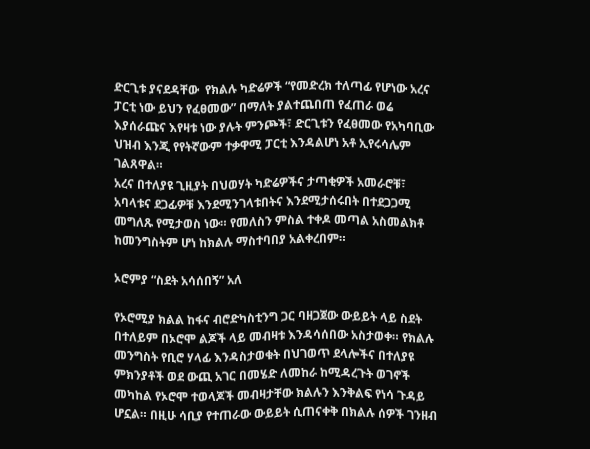ድርጊቱ ያናደዳቸው  የክልሉ ካድሬዎች “የመድረክ ተለጣፊ የሆነው አረና ፓርቲ ነው ይህን የፈፀመው” በማለት ያልተጨበጠ የፈጠራ ወሬ እያሰራጩና እየዛቱ ነው ያሉት ምንጮች፣ ድርጊቱን የፈፀመው የአካባቢው ህዝብ እንጂ የየትኛውም ተቃዋሚ ፓርቲ እንዳልሆነ አቶ ኢየሩሳሌም ገልጸዋል።
አረና በተለያዩ ጊዚያት በህወሃት ካድሬዎችና ታጣቂዎች አመራሮቹ፣ አባላቱና ደጋፊዎቹ እንደሚንገላቱበትና እንደሚታሰሩበት በተደጋጋሚ መግለጹ የሚታወስ ነው። የመለስን ምስል ተቀዶ መጣል አስመልክቶ ከመንግስትም ሆነ ከክልሉ ማስተባበያ አልቀረበም።

ኦሮምያ “ስደት አሳሰበኝ” አለ

የኦሮሚያ ክልል ከፋና ብሮድካስቲንግ ጋር ባዘጋጀው ውይይት ላይ ስደት በተለይም በኦሮሞ ልጆች ላይ መብዛቱ እንዳሳሰበው አስታወቀ። የክልሉ መንግስት የቢሮ ሃላፊ እንዳስታወቁት በህገወጥ ደላሎችና በተለያዩ ምክንያቶች ወደ ውጪ አገር በመሄድ ለመከራ ከሚዳረጉት ወገኖች መካከል የኦሮሞ ተወላጆች መብዛታቸው ክልሉን እንቅልፍ የነሳ ጉዳይ ሆኗል። በዚሁ ሳቢያ የተጠራው ውይይት ሲጠናቀቅ በክልሉ ሰዎች ገንዘብ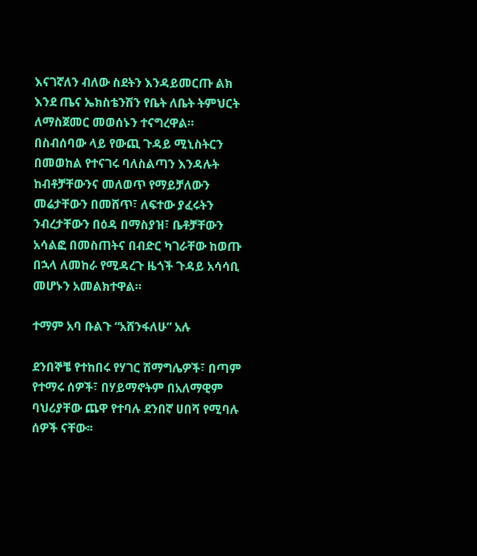እናገኛለን ብለው ስደትን እንዳይመርጡ ልክ እንደ ጤና ኤክስቴንሽን የቤት ለቤት ትምህርት ለማስጀመር መወሰኑን ተናግረዋል።
በስብሰባው ላይ የውጪ ጉዳይ ሚኒስትርን በመወከል የተናገሩ ባለስልጣን እንዳሉት ከብቶቻቸውንና መለወጥ የማይቻለውን መሬታቸውን በመሸጥ፣ ለፍተው ያፈሩትን ንብረታቸውን በዕዳ በማስያዝ፣ ቤቶቻቸውን አሳልፎ በመስጠትና በብድር ካገራቸው ከወጡ በኋላ ለመከራ የሚዳረጉ ዜጎች ጉዳይ አሳሳቢ መሆኑን አመልክተዋል።

ተማም አባ ቡልጉ “አሸንፋለሁ” አሉ

ደንበኞቼ የተከበሩ የሃገር ሽማግሌዎች፣ በጣም የተማሩ ሰዎች፣ በሃይማኖትም በአለማዊም ባህሪያቸው ጨዋ የተባሉ ደንበኛ ሀበሻ የሚባሉ ሰዎች ናቸው፡፡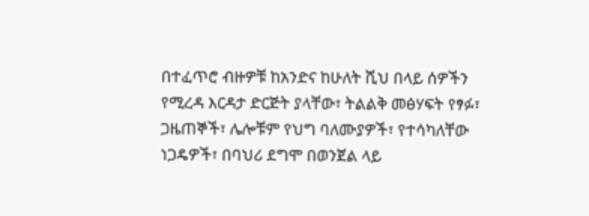በተፈጥሮ ብዙዎቹ ከአንድና ከሁለት ሺህ በላይ ሰዎችን የሚረዳ እርዳታ ድርጅት ያላቸው፣ ትልልቅ መፅሃፍት የፃፉ፣ ጋዜጠኞች፣ ሌሎቹም የህግ ባለሙያዎች፣ የተሳካለቸው ነጋዴዎች፣ በባህሪ ደግሞ በወንጀል ላይ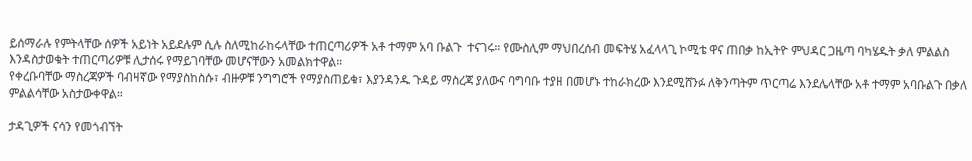ይሰማራሉ የምትላቸው ሰዎች አይነት አይደሉም ሲሉ ስለሚከራከሩላቸው ተጠርጣሪዎች አቶ ተማም አባ ቡልጉ  ተናገሩ። የሙስሊም ማህበረሰብ መፍትሄ አፈላላጊ ኮሚቴ ዋና ጠበቃ ከኢትዮ ምህዳር ጋዜጣ ባካሄዱት ቃለ ምልልስ እንዳስታወቁት ተጠርጣሪዎቹ ሊታሰሩ የማይገባቸው መሆናቸውን አመልክተዋል።
የቀረቡባቸው ማስረጃዎች ባብዛኛው የማያስከስሱ፣ ብዙዎቹ ንግግሮች የማያስጠይቁ፣ እያንዳንዱ ጉዳይ ማስረጃ ያለውና ባግባቡ ተያዘ በመሆኑ ተከራክረው እንደሚሸንፉ ለቅንጣትም ጥርጣሬ እንደሌላቸው አቶ ተማም አባቡልጉ በቃለ ምልልሳቸው አስታውቀዋል።

ታዳጊዎች ናሳን የመጎብኘት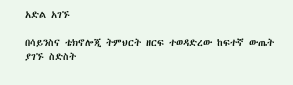አድል አገኙ

በሳይንስና ቴክኖሎጂ ትምህርት ዘርፍ ተወዳድረው ከፍተኛ ውጤት ያገኙ ስድስት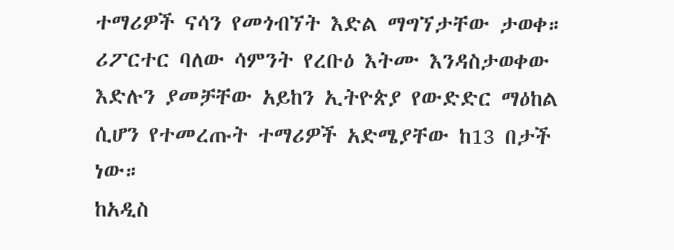ተማሪዎች ናሳን የመጎብኘት እድል ማግኘታቸው ታወቀ። ሪፖርተር ባለው ሳምንት የረቡዕ እትሙ እንዳስታወቀው እድሉን ያመቻቸው አይከን ኢትዮጵያ የውድድር ማዕከል ሲሆን የተመረጡት ተማሪዎች አድሜያቸው ከ13 በታች ነው።
ከአዲስ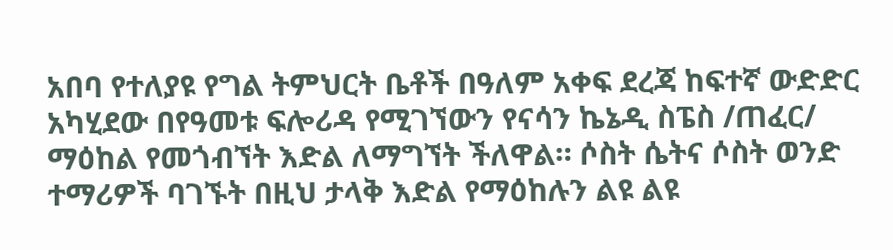አበባ የተለያዩ የግል ትምህርት ቤቶች በዓለም አቀፍ ደረጃ ከፍተኛ ውድድር አካሂደው በየዓመቱ ፍሎሪዳ የሚገኘውን የናሳን ኬኔዲ ስፔስ /ጠፈር/ ማዕከል የመጎብኘት እድል ለማግኘት ችለዋል። ሶስት ሴትና ሶስት ወንድ ተማሪዎች ባገኙት በዚህ ታላቅ እድል የማዕከሉን ልዩ ልዩ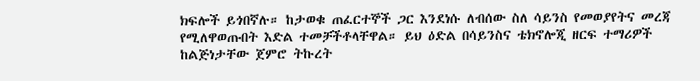ክፍሎች ይጎበኛሉ። ከታወቁ ጠፈርተኞች ጋር እንደነሱ ለብሰው ስለ ሳይንስ የመወያየትና መረጃ የሚለዋወጡበት እድል ተመቻችቶላቸዋል። ይህ ዕድል በሳይንስና ቴክኖሎጂ ዘርፍ ተማሪዎች ከልጅነታቸው ጀምሮ ትኩረት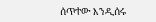ሰጥተው እንዲሰሩ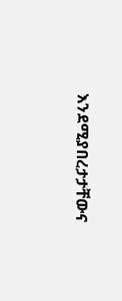እንደሚያበረታታቸውና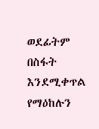ወደፊትም በስፋት እንደሚቀጥል የማዕከሉን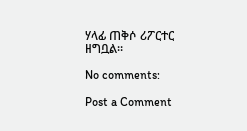ሃላፊ ጠቅሶ ሪፖርተር ዘግቧል።

No comments:

Post a Comment